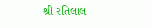શ્રી રતિલાલ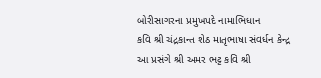બોરીસાગરના પ્રમુખપદે નામાભિધાન
કવિ શ્રી ચંદ્રકાન્ત શેઠ માતૃભાષા સંવર્ધન કેન્દ્ર
આ પ્રસંગે શ્રી અમર ભટ્ટ કવિ શ્રી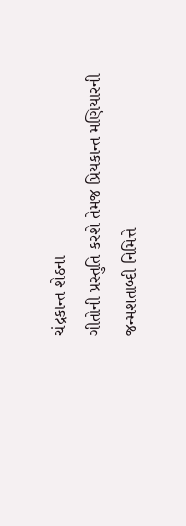ચંદ્રકાન્ત શેઠના
ગીતોની પ્રસ્તુતિ કરશે તેમજ પ્રિયકાન્ત મણિયારની
જન્મશતાબ્દી નિમિત્તે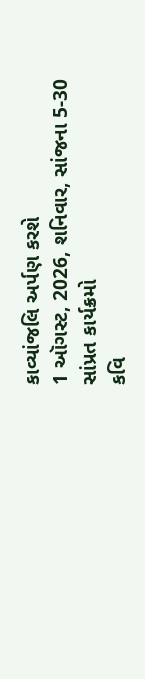કાવ્યાંજલિ અર્પણ કરશે
1 ઑગસ્ટ, 2026, શનિવાર, સાંજના 5-30
સાંપ્રત કાર્યક્રમો
કવિ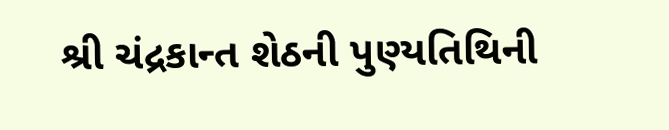શ્રી ચંદ્રકાન્ત શેઠની પુણ્યતિથિની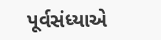પૂર્વસંધ્યાએ